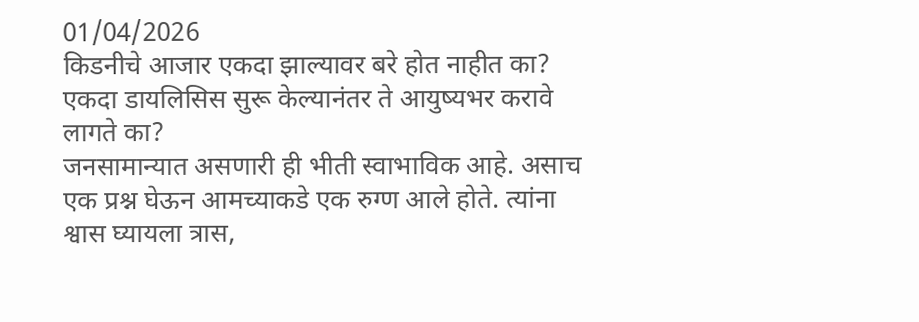01/04/2026
किडनीचे आजार एकदा झाल्यावर बरे होत नाहीत का?
एकदा डायलिसिस सुरू केल्यानंतर ते आयुष्यभर करावे लागते का?
जनसामान्यात असणारी ही भीती स्वाभाविक आहे. असाच एक प्रश्न घेऊन आमच्याकडे एक रुग्ण आले होते. त्यांना श्वास घ्यायला त्रास,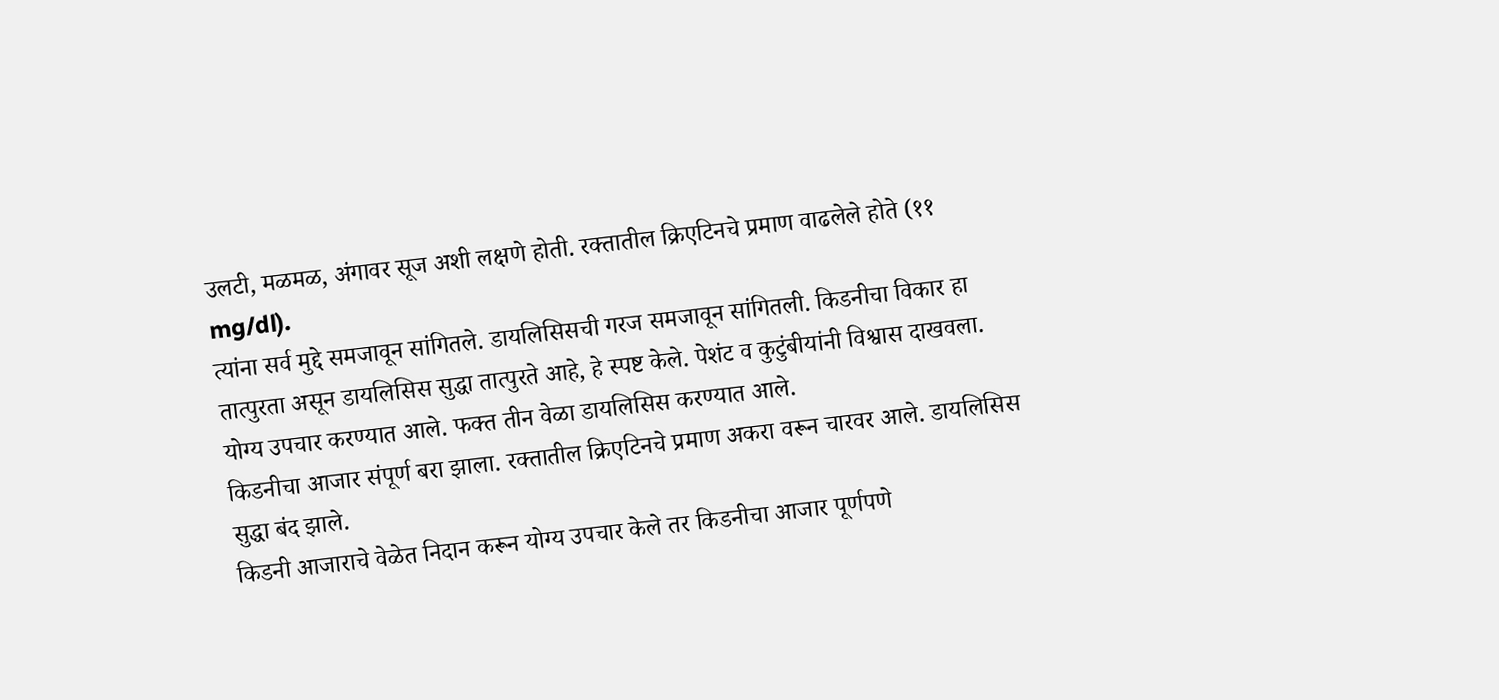उलटी, मळमळ, अंगावर सूज अशी लक्षणे होती. रक्तातील क्रिएटिनचे प्रमाण वाढलेले होते (११ mg/dl).
त्यांना सर्व मुद्दे समजावून सांगितले. डायलिसिसची गरज समजावून सांगितली. किडनीचा विकार हा तात्पुरता असून डायलिसिस सुद्धा तात्पुरते आहे, हे स्पष्ट केले. पेशंट व कुटुंबीयांनी विश्वास दाखवला. योग्य उपचार करण्यात आले. फक्त तीन वेळा डायलिसिस करण्यात आले.
किडनीचा आजार संपूर्ण बरा झाला. रक्तातील क्रिएटिनचे प्रमाण अकरा वरून चारवर आले. डायलिसिस सुद्धा बंद झाले.
किडनी आजाराचे वेळेत निदान करून योग्य उपचार केले तर किडनीचा आजार पूर्णपणे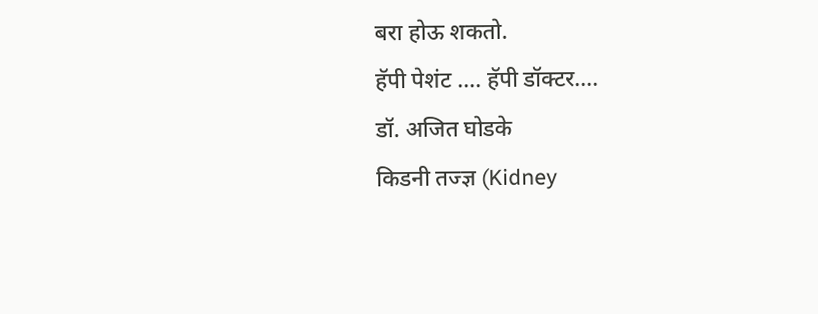बरा होऊ शकतो.
हॅपी पेशंट …. हॅपी डॉक्टर….
डॉ. अजित घोडके
किडनी तज्ज्ञ (Kidney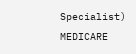Specialist)
MEDICARE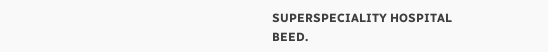SUPERSPECIALITY HOSPITAL
BEED.